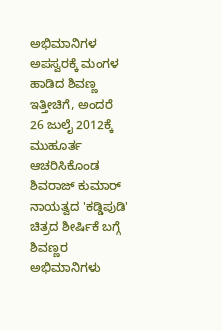ಅಭಿಮಾನಿಗಳ ಅಪಸ್ವರಕ್ಕೆ ಮಂಗಳ ಹಾಡಿದ ಶಿವಣ್ಣ
ಇತ್ತೀಚಿಗೆ, ಅಂದರೆ 26 ಜುಲೈ 2012ಕ್ಕೆ ಮುಹೂರ್ತ ಆಚರಿಸಿಕೊಂಡ ಶಿವರಾಜ್ ಕುಮಾರ್ ನಾಯತ್ವದ 'ಕಡ್ಡಿಪುಡಿ' ಚಿತ್ರದ ಶೀರ್ಷಿಕೆ ಬಗ್ಗೆ ಶಿವಣ್ಣರ ಅಭಿಮಾನಿಗಳು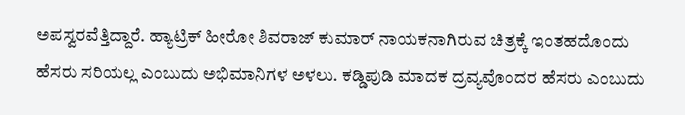ಅಪಸ್ವರವೆತ್ತಿದ್ದಾರೆ. ಹ್ಯಾಟ್ರಿಕ್ ಹೀರೋ ಶಿವರಾಜ್ ಕುಮಾರ್ ನಾಯಕನಾಗಿರುವ ಚಿತ್ರಕ್ಕೆ ಇಂತಹದೊಂದು ಹೆಸರು ಸರಿಯಲ್ಲ ಎಂಬುದು ಅಭಿಮಾನಿಗಳ ಅಳಲು. ಕಡ್ಡಿಪುಡಿ ಮಾದಕ ದ್ರವ್ಯವೊಂದರ ಹೆಸರು ಎಂಬುದು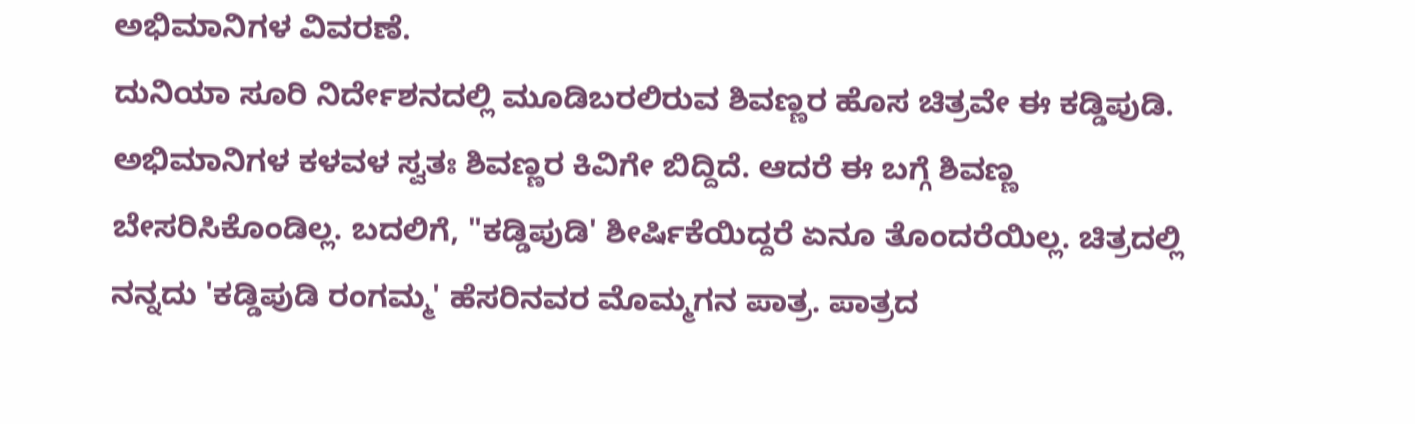ಅಭಿಮಾನಿಗಳ ವಿವರಣೆ.
ದುನಿಯಾ ಸೂರಿ ನಿರ್ದೇಶನದಲ್ಲಿ ಮೂಡಿಬರಲಿರುವ ಶಿವಣ್ಣರ ಹೊಸ ಚಿತ್ರವೇ ಈ ಕಡ್ಡಿಪುಡಿ. ಅಭಿಮಾನಿಗಳ ಕಳವಳ ಸ್ವತಃ ಶಿವಣ್ಣರ ಕಿವಿಗೇ ಬಿದ್ದಿದೆ. ಆದರೆ ಈ ಬಗ್ಗೆ ಶಿವಣ್ಣ ಬೇಸರಿಸಿಕೊಂಡಿಲ್ಲ. ಬದಲಿಗೆ, "ಕಡ್ಡಿಪುಡಿ' ಶೀರ್ಷಿಕೆಯಿದ್ದರೆ ಏನೂ ತೊಂದರೆಯಿಲ್ಲ. ಚಿತ್ರದಲ್ಲಿ ನನ್ನದು 'ಕಡ್ಡಿಪುಡಿ ರಂಗಮ್ಮ' ಹೆಸರಿನವರ ಮೊಮ್ಮಗನ ಪಾತ್ರ. ಪಾತ್ರದ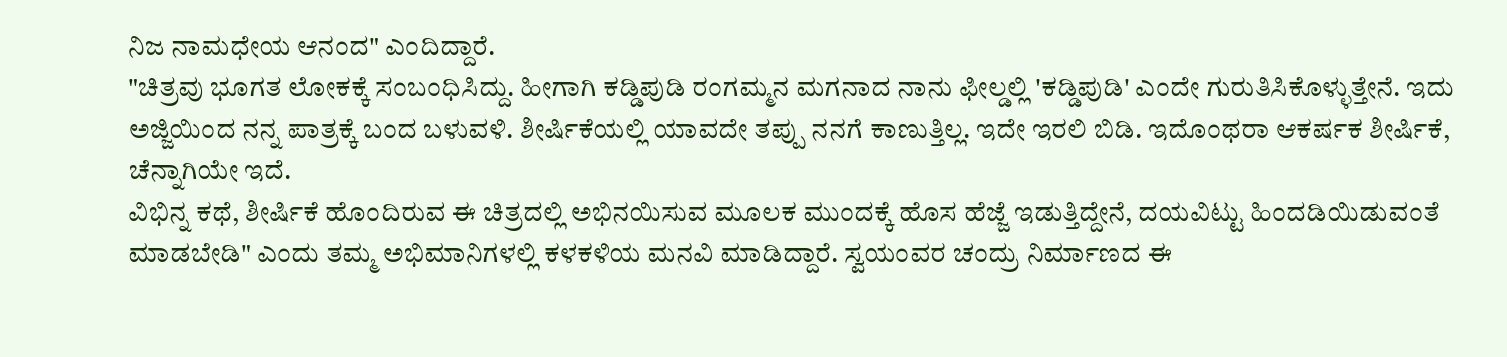ನಿಜ ನಾಮಧೇಯ ಆನಂದ" ಎಂದಿದ್ದಾರೆ.
"ಚಿತ್ರವು ಭೂಗತ ಲೋಕಕ್ಕೆ ಸಂಬಂಧಿಸಿದ್ದು. ಹೀಗಾಗಿ ಕಡ್ಡಿಪುಡಿ ರಂಗಮ್ಮನ ಮಗನಾದ ನಾನು ಫೀಲ್ಡಲ್ಲಿ 'ಕಡ್ಡಿಪುಡಿ' ಎಂದೇ ಗುರುತಿಸಿಕೊಳ್ಳುತ್ತೇನೆ. ಇದು ಅಜ್ಜಿಯಿಂದ ನನ್ನ ಪಾತ್ರಕ್ಕೆ ಬಂದ ಬಳುವಳಿ. ಶೀರ್ಷಿಕೆಯಲ್ಲಿ ಯಾವದೇ ತಪ್ಪು ನನಗೆ ಕಾಣುತ್ತಿಲ್ಲ. ಇದೇ ಇರಲಿ ಬಿಡಿ. ಇದೊಂಥರಾ ಆಕರ್ಷಕ ಶೀರ್ಷಿಕೆ, ಚೆನ್ನಾಗಿಯೇ ಇದೆ.
ವಿಭಿನ್ನ ಕಥೆ, ಶೀರ್ಷಿಕೆ ಹೊಂದಿರುವ ಈ ಚಿತ್ರದಲ್ಲಿ ಅಭಿನಯಿಸುವ ಮೂಲಕ ಮುಂದಕ್ಕೆ ಹೊಸ ಹೆಜ್ಜೆ ಇಡುತ್ತಿದ್ದೇನೆ, ದಯವಿಟ್ಟು ಹಿಂದಡಿಯಿಡುವಂತೆ ಮಾಡಬೇಡಿ" ಎಂದು ತಮ್ಮ ಅಭಿಮಾನಿಗಳಲ್ಲಿ ಕಳಕಳಿಯ ಮನವಿ ಮಾಡಿದ್ದಾರೆ. ಸ್ವಯಂವರ ಚಂದ್ರು ನಿರ್ಮಾಣದ ಈ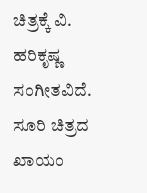ಚಿತ್ರಕ್ಕೆ ವಿ. ಹರಿಕೃಷ್ಣ ಸಂಗೀತವಿದೆ. ಸೂರಿ ಚಿತ್ರದ ಖಾಯಂ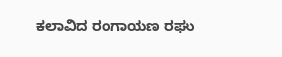ಕಲಾವಿದ ರಂಗಾಯಣ ರಘು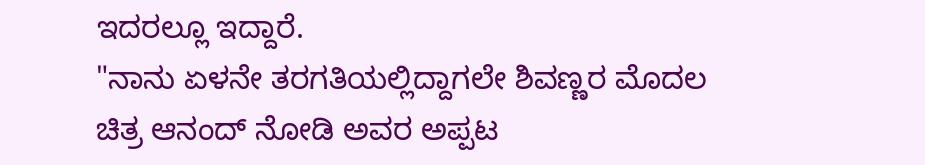ಇದರಲ್ಲೂ ಇದ್ದಾರೆ.
"ನಾನು ಏಳನೇ ತರಗತಿಯಲ್ಲಿದ್ದಾಗಲೇ ಶಿವಣ್ಣರ ಮೊದಲ ಚಿತ್ರ ಆನಂದ್ ನೋಡಿ ಅವರ ಅಪ್ಪಟ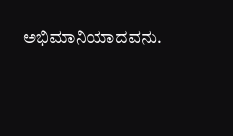ಅಭಿಮಾನಿಯಾದವನು.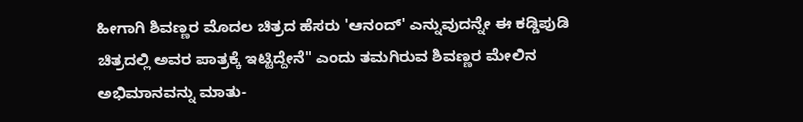ಹೀಗಾಗಿ ಶಿವಣ್ಣರ ಮೊದಲ ಚಿತ್ರದ ಹೆಸರು 'ಆನಂದ್' ಎನ್ನುವುದನ್ನೇ ಈ ಕಡ್ಡಿಪುಡಿ ಚಿತ್ರದಲ್ಲಿ ಅವರ ಪಾತ್ರಕ್ಕೆ ಇಟ್ಟಿದ್ದೇನೆ" ಎಂದು ತಮಗಿರುವ ಶಿವಣ್ಣರ ಮೇಲಿನ ಅಭಿಮಾನವನ್ನು ಮಾತು-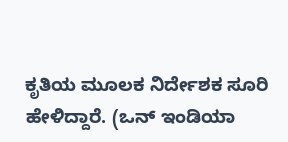ಕೃತಿಯ ಮೂಲಕ ನಿರ್ದೇಶಕ ಸೂರಿ ಹೇಳಿದ್ದಾರೆ. (ಒನ್ ಇಂಡಿಯಾ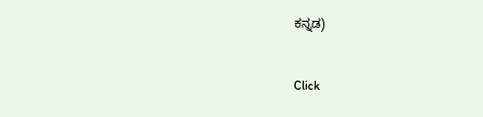ಕನ್ನಡ)


Click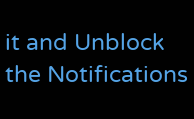it and Unblock the Notifications